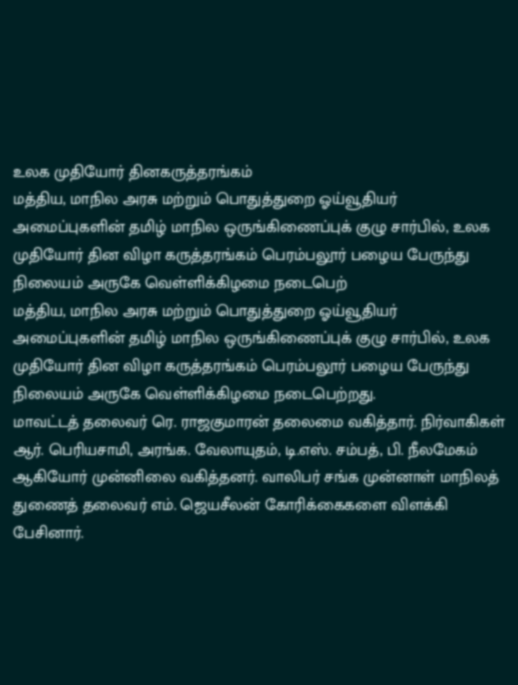உலக முதியோர் தினகருத்தரங்கம்
மத்திய, மாநில அரசு மற்றும் பொதுத்துறை ஓய்வூதியர் அமைப்புகளின் தமிழ் மாநில ஒருங்கிணைப்புக் குழு சார்பில், உலக முதியோர் தின விழா கருத்தரங்கம் பெரம்பலூர் பழைய பேருந்து நிலையம் அருகே வெள்ளிக்கிழமை நடைபெற்
மத்திய, மாநில அரசு மற்றும் பொதுத்துறை ஓய்வூதியர் அமைப்புகளின் தமிழ் மாநில ஒருங்கிணைப்புக் குழு சார்பில், உலக முதியோர் தின விழா கருத்தரங்கம் பெரம்பலூர் பழைய பேருந்து நிலையம் அருகே வெள்ளிக்கிழமை நடைபெற்றது.
மாவட்டத் தலைவர் ரெ. ராஜகுமாரன் தலைமை வகித்தார். நிர்வாகிகள் ஆர். பெரியசாமி, அரங்க. வேலாயுதம், டி.எஸ். சம்பத், பி. நீலமேகம் ஆகியோர் முன்னிலை வகித்தனர். வாலிபர் சங்க முன்னாள் மாநிலத் துணைத் தலைவர் எம். ஜெயசீலன் கோரிக்கைகளை விளக்கி பேசினார்.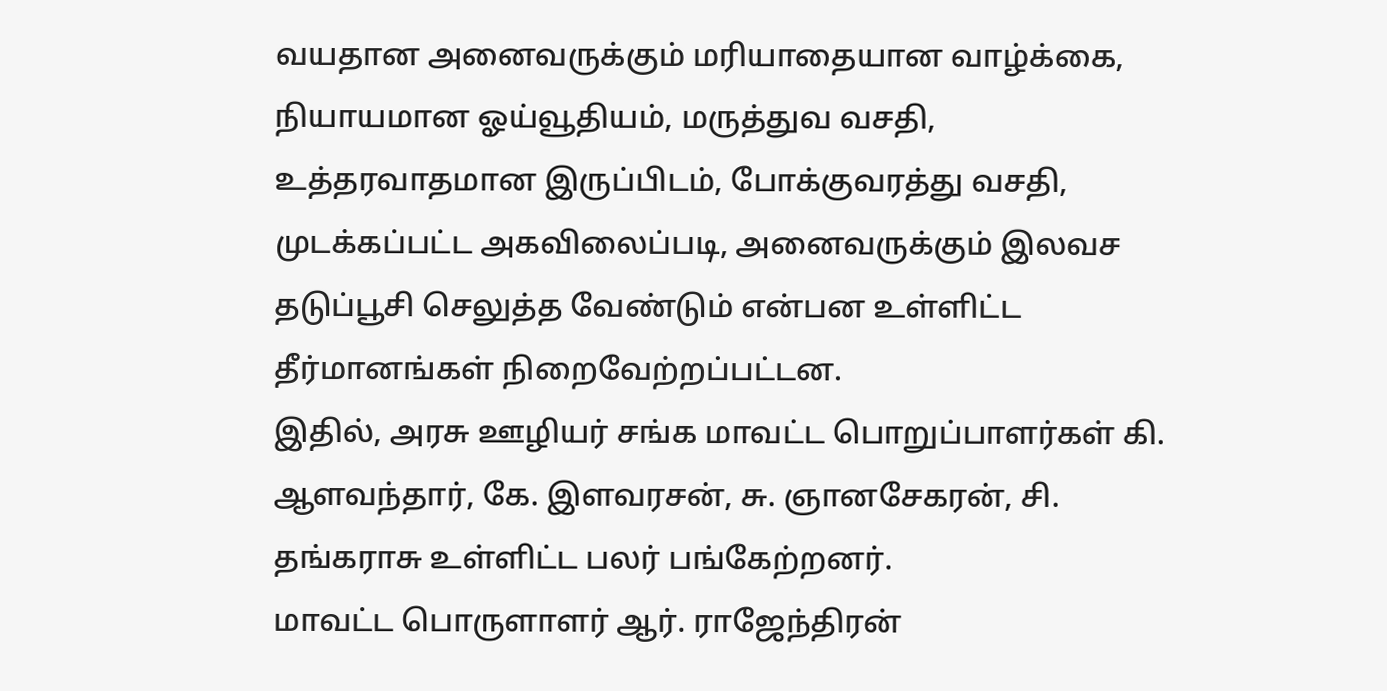வயதான அனைவருக்கும் மரியாதையான வாழ்க்கை, நியாயமான ஓய்வூதியம், மருத்துவ வசதி, உத்தரவாதமான இருப்பிடம், போக்குவரத்து வசதி, முடக்கப்பட்ட அகவிலைப்படி, அனைவருக்கும் இலவச தடுப்பூசி செலுத்த வேண்டும் என்பன உள்ளிட்ட தீர்மானங்கள் நிறைவேற்றப்பட்டன.
இதில், அரசு ஊழியர் சங்க மாவட்ட பொறுப்பாளர்கள் கி. ஆளவந்தார், கே. இளவரசன், சு. ஞானசேகரன், சி. தங்கராசு உள்ளிட்ட பலர் பங்கேற்றனர்.
மாவட்ட பொருளாளர் ஆர். ராஜேந்திரன்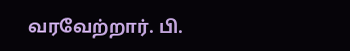வரவேற்றார். பி.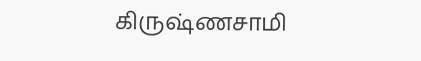கிருஷ்ணசாமி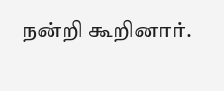நன்றி கூறினார்.